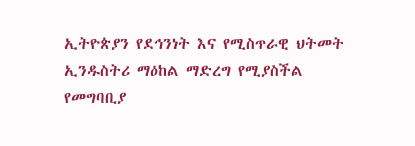ኢትዮጵያን የደኅንነት እና የሚስጥራዊ ህትመት ኢንዱስትሪ ማዕከል ማድረግ የሚያስችል የመግባቢያ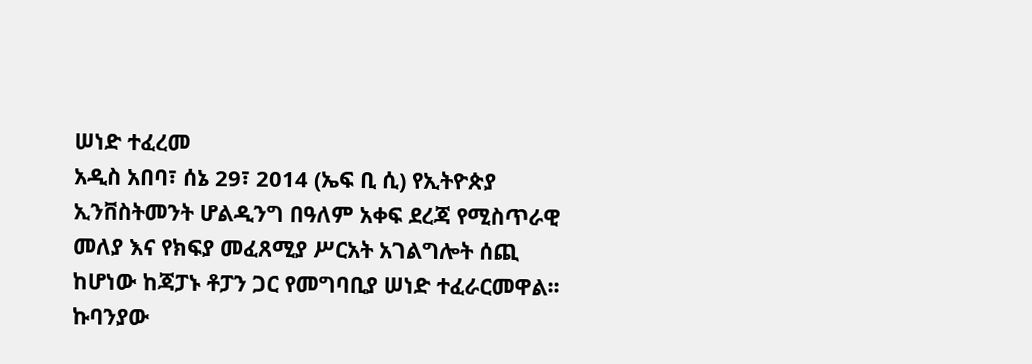ሠነድ ተፈረመ
አዲስ አበባ፣ ሰኔ 29፣ 2014 (ኤፍ ቢ ሲ) የኢትዮጵያ ኢንቨስትመንት ሆልዲንግ በዓለም አቀፍ ደረጃ የሚስጥራዊ መለያ እና የክፍያ መፈጸሚያ ሥርአት አገልግሎት ሰጪ ከሆነው ከጃፓኑ ቶፓን ጋር የመግባቢያ ሠነድ ተፈራርመዋል፡፡
ኩባንያው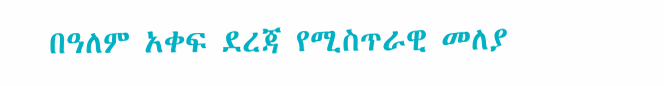በዓለም አቀፍ ደረጃ የሚስጥራዊ መለያ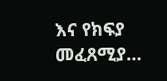እና የክፍያ መፈጸሚያ…